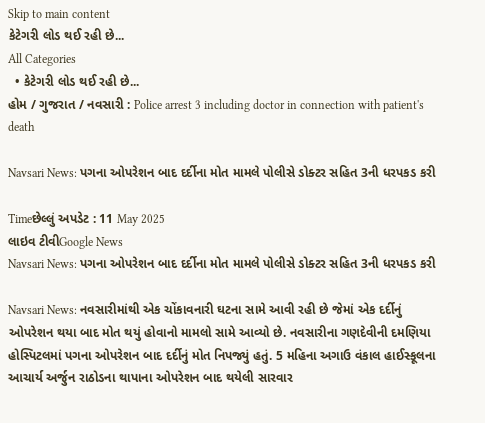Skip to main content
કેટેગરી લોડ થઈ રહી છે...
All Categories
  • કેટેગરી લોડ થઈ રહી છે...
હોમ / ગુજરાત / નવસારી : Police arrest 3 including doctor in connection with patient's death

Navsari News: પગના ઓપરેશન બાદ દર્દીના મોત મામલે પોલીસે ડોક્ટર સહિત 3ની ધરપકડ કરી

Timeછેલ્લું અપડેટ : 11 May 2025
લાઇવ ટીવીGoogle News
Navsari News: પગના ઓપરેશન બાદ દર્દીના મોત મામલે પોલીસે ડોક્ટર સહિત 3ની ધરપકડ કરી

Navsari News: નવસારીમાંથી એક ચોંકાવનારી ઘટના સામે આવી રહી છે જેમાં એક દર્દીનું ઓપરેશન થયા બાદ મોત થયું હોવાનો મામલો સામે આવ્યો છે. નવસારીના ગણદેવીની દમણિયા હોસ્પિટલમાં પગના ઓપરેશન બાદ દર્દીનું મોત નિપજ્યું હતું. 5 મહિના અગાઉ વંકાલ હાઈસ્કૂલના આચાર્ય અર્જુન રાઠોડના થાપાના ઓપરેશન બાદ થયેલી સારવાર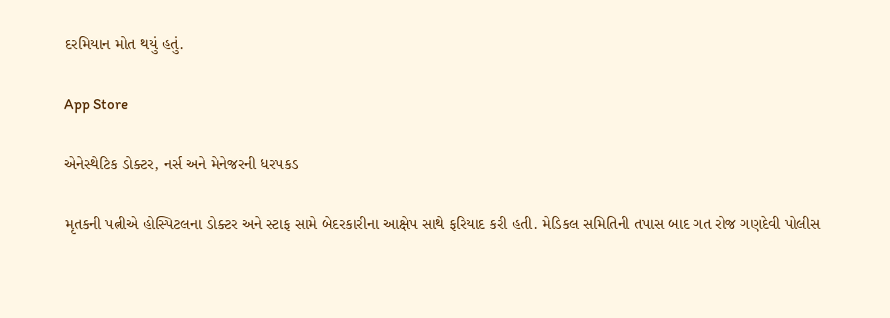દરમિયાન મોત થયું હતું.

App Store

એનેસ્થેટિક ડોક્ટર, નર્સ અને મેનેજરની ધરપકડ

મૃતકની પત્નીએ હોસ્પિટલના ડોક્ટર અને સ્ટાફ સામે બેદરકારીના આક્ષેપ સાથે ફરિયાદ કરી હતી. મેડિકલ સમિતિની તપાસ બાદ ગત રોજ ગણદેવી પોલીસ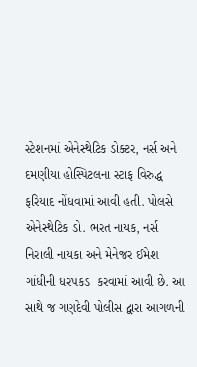સ્ટેશનમાં એનેસ્થેટિક ડોક્ટર, નર્સ અને દમણીયા હોસ્પિટલના સ્ટાફ વિરુદ્ધ ફરિયાદ નોંધવામાં આવી હતી. પોલસે એનેસ્થેટિક ડો. ભરત નાયક, નર્સ નિરાલી નાયકા અને મેનેજર ઈમેશ ગાંધીની ધરપકડ  કરવામાં આવી છે. આ સાથે જ ગણદેવી પોલીસ દ્વારા આગળની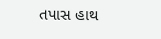તપાસ હાથ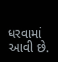ધરવામાં આવી છે.